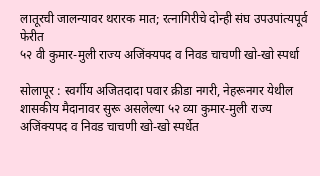लातूरची जालन्यावर थरारक मात; रत्नागिरीचे दोन्ही संघ उपउपांत्यपूर्व फेरीत
५२ वी कुमार-मुली राज्य अजिंक्यपद व निवड चाचणी खो-खो स्पर्धा

सोलापूर : स्वर्गीय अजितदादा पवार क्रीडा नगरी, नेहरूनगर येथील शासकीय मैदानावर सुरू असलेल्या ५२ व्या कुमार-मुली राज्य अजिंक्यपद व निवड चाचणी खो-खो स्पर्धेत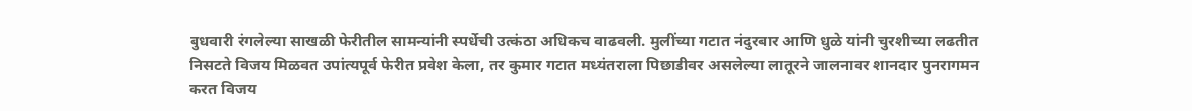बुधवारी रंगलेल्या साखळी फेरीतील सामन्यांनी स्पर्धेची उत्कंठा अधिकच वाढवली. मुलींच्या गटात नंदुरबार आणि धुळे यांनी चुरशीच्या लढतीत निसटते विजय मिळवत उपांत्यपूर्व फेरीत प्रवेश केला, तर कुमार गटात मध्यंतराला पिछाडीवर असलेल्या लातूरने जालनावर शानदार पुनरागमन करत विजय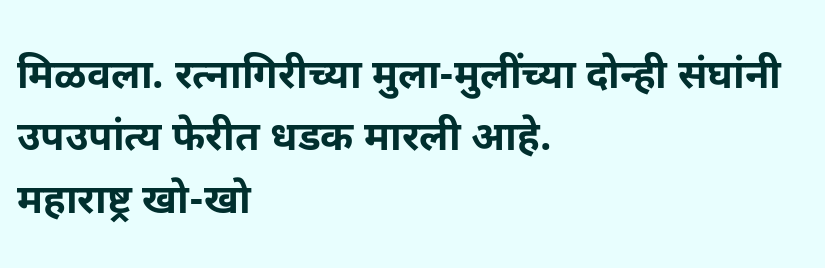मिळवला. रत्नागिरीच्या मुला-मुलींच्या दोन्ही संघांनी उपउपांत्य फेरीत धडक मारली आहे.
महाराष्ट्र खो-खो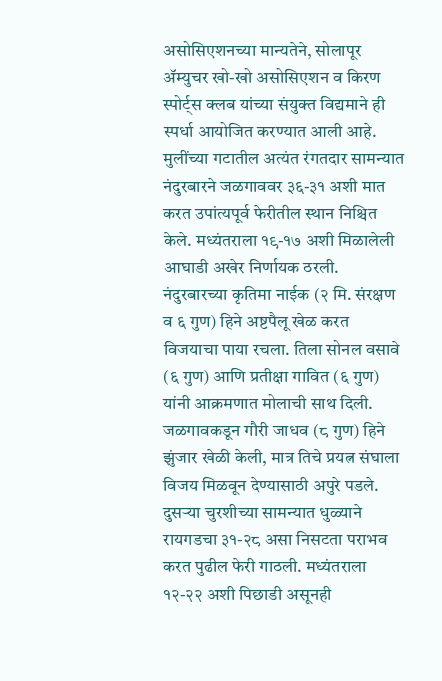असोसिएशनच्या मान्यतेने, सोलापूर ॲम्युचर खो-खो असोसिएशन व किरण स्पोर्ट्स क्लब यांच्या संयुक्त विद्यमाने ही स्पर्धा आयोजित करण्यात आली आहे. मुलींच्या गटातील अत्यंत रंगतदार सामन्यात नंदुरबारने जळगाववर ३६-३१ अशी मात करत उपांत्यपूर्व फेरीतील स्थान निश्चित केले. मध्यंतराला १९-१७ अशी मिळालेली आघाडी अखेर निर्णायक ठरली. नंदुरबारच्या कृतिमा नाईक (२ मि. संरक्षण व ६ गुण) हिने अष्टपैलू खेळ करत विजयाचा पाया रचला. तिला सोनल वसावे (६ गुण) आणि प्रतीक्षा गावित (६ गुण) यांनी आक्रमणात मोलाची साथ दिली. जळगावकडून गौरी जाधव (८ गुण) हिने झुंजार खेळी केली, मात्र तिचे प्रयत्न संघाला विजय मिळवून देण्यासाठी अपुरे पडले.
दुसऱ्या चुरशीच्या सामन्यात धुळ्याने रायगडचा ३१-२८ असा निसटता पराभव करत पुढील फेरी गाठली. मध्यंतराला १२-२२ अशी पिछाडी असूनही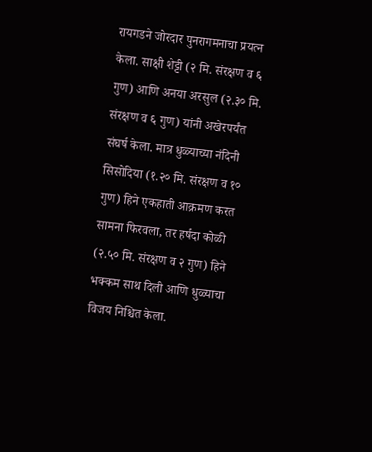रायगडने जोरदार पुनरागमनाचा प्रयत्न केला. साक्षी शेट्टी (२ मि. संरक्षण व ६ गुण) आणि अनया अरसुल (२.३० मि. संरक्षण व ६ गुण) यांनी अखेरपर्यंत संघर्ष केला. मात्र धुळ्याच्या नंदिनी सिसोदिया (१.२० मि. संरक्षण व १० गुण) हिने एकहाती आक्रमण करत सामना फिरवला, तर हर्षदा कोळी (२.५० मि. संरक्षण व २ गुण) हिने भक्कम साथ दिली आणि धुळ्याचा विजय निश्चित केला.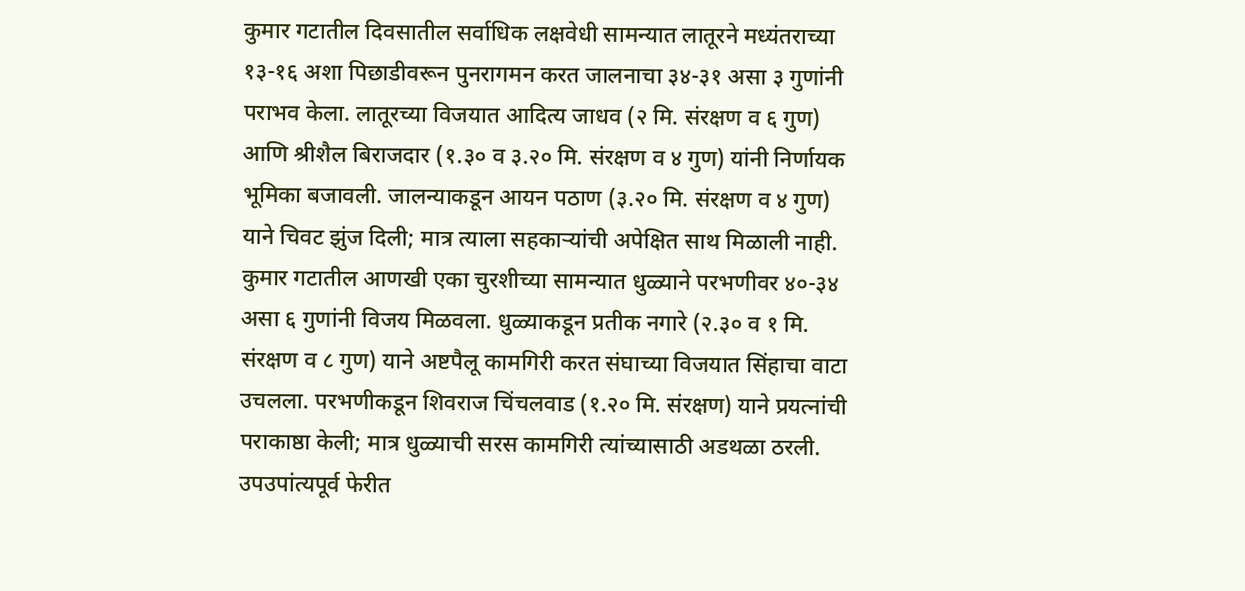कुमार गटातील दिवसातील सर्वाधिक लक्षवेधी सामन्यात लातूरने मध्यंतराच्या १३-१६ अशा पिछाडीवरून पुनरागमन करत जालनाचा ३४-३१ असा ३ गुणांनी पराभव केला. लातूरच्या विजयात आदित्य जाधव (२ मि. संरक्षण व ६ गुण) आणि श्रीशैल बिराजदार (१.३० व ३.२० मि. संरक्षण व ४ गुण) यांनी निर्णायक भूमिका बजावली. जालन्याकडून आयन पठाण (३.२० मि. संरक्षण व ४ गुण) याने चिवट झुंज दिली; मात्र त्याला सहकाऱ्यांची अपेक्षित साथ मिळाली नाही.
कुमार गटातील आणखी एका चुरशीच्या सामन्यात धुळ्याने परभणीवर ४०-३४ असा ६ गुणांनी विजय मिळवला. धुळ्याकडून प्रतीक नगारे (२.३० व १ मि. संरक्षण व ८ गुण) याने अष्टपैलू कामगिरी करत संघाच्या विजयात सिंहाचा वाटा उचलला. परभणीकडून शिवराज चिंचलवाड (१.२० मि. संरक्षण) याने प्रयत्नांची पराकाष्ठा केली; मात्र धुळ्याची सरस कामगिरी त्यांच्यासाठी अडथळा ठरली.
उपउपांत्यपूर्व फेरीत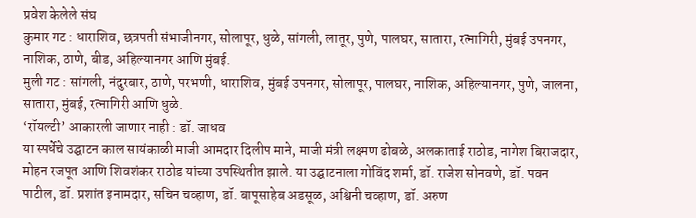प्रवेश केलेले संघ
कुमार गट : धाराशिव, छत्रपती संभाजीनगर, सोलापूर, धुळे, सांगली, लातूर, पुणे, पालघर, सातारा, रत्नागिरी, मुंबई उपनगर, नाशिक, ठाणे, बीड, अहिल्यानगर आणि मुंबई.
मुली गट : सांगली, नंदुरबार, ठाणे, परभणी, धाराशिव, मुंबई उपनगर, सोलापूर, पालघर, नाशिक, अहिल्यानगर, पुणे, जालना, सातारा, मुंबई, रत्नागिरी आणि धुळे.
‘रॉयल्टी’ आकारली जाणार नाही : डॉ. जाधव
या स्पर्धेचे उद्घाटन काल सायंकाळी माजी आमदार दिलीप माने, माजी मंत्री लक्ष्मण ढोबळे, अलकाताई राठोड, नागेश बिराजदार, मोहन रजपूत आणि शिवशंकर राठोड यांच्या उपस्थितीत झाले. या उद्घाटनाला गोविंद शर्मा, डॉ. राजेश सोनवणे, डॉ. पवन पाटील, डॉ. प्रशांत इनामदार, सचिन चव्हाण, डॉ. बापूसाहेब अडसूळ, अश्विनी चव्हाण, डॉ. अरुण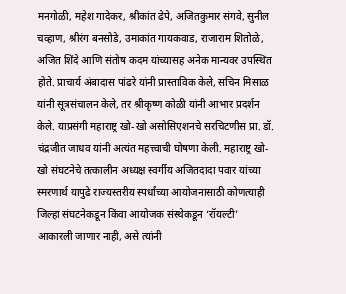मनगोळी, महेश गादेकर, श्रीकांत ढेपे, अजितकुमार संगवे, सुनील चव्हाण, श्रीरंग बनसोडे, उमाकांत गायकवाड, राजाराम शितोळे, अजित शिंदे आणि संतोष कदम यांच्यासह अनेक मान्यवर उपस्थित होते. प्राचार्य अंबादास पांढरे यांनी प्रास्ताविक केले, सचिन मिसाळ यांनी सूत्रसंचालन केले, तर श्रीकृष्ण कोळी यांनी आभार प्रदर्शन केले. याप्रसंगी महाराष्ट्र खो-खो असोसिएशनचे सरचिटणीस प्रा. डॉ. चंद्रजीत जाधव यांनी अत्यंत महत्त्वाची घोषणा केली. महाराष्ट्र खो-खो संघटनेचे तत्कालीन अध्यक्ष स्वर्गीय अजितदादा पवार यांच्या स्मरणार्थ यापुढे राज्यस्तरीय स्पर्धांच्या आयोजनासाठी कोणत्याही जिल्हा संघटनेकडून किंवा आयोजक संस्थेकडून ‘रॉयल्टी’ आकारली जाणार नाही, असे त्यांनी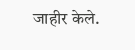जाहीर केले.